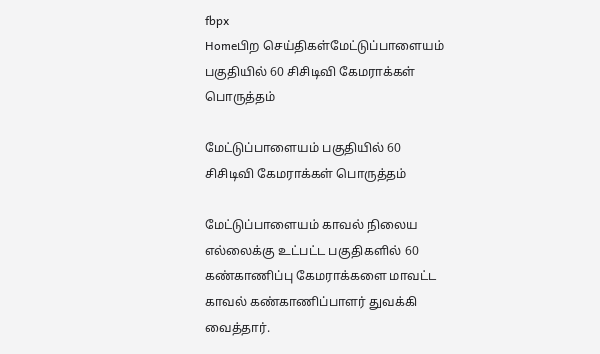fbpx
Homeபிற செய்திகள்மேட்டுப்பாளையம் பகுதியில் 60 சிசிடிவி கேமராக்கள் பொருத்தம்

மேட்டுப்பாளையம் பகுதியில் 60 சிசிடிவி கேமராக்கள் பொருத்தம்

மேட்டுப்பாளையம் காவல் நிலைய எல்லைக்கு உட்பட்ட பகுதிகளில் 60 கண்காணிப்பு கேமராக்களை மாவட்ட காவல் கண்காணிப்பாளர் துவக்கி வைத்தார்.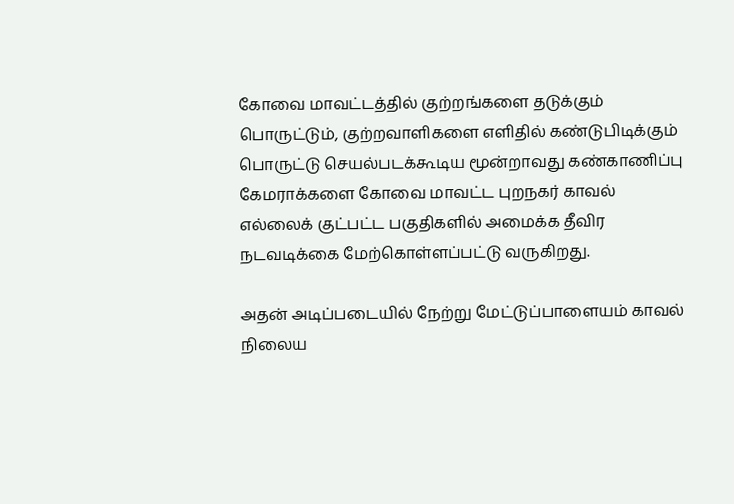கோவை மாவட்டத்தில் குற்றங்களை தடுக்கும் பொருட்டும், குற்றவாளிகளை எளிதில் கண்டுபிடிக்கும் பொருட்டு செயல்படக்கூடிய மூன்றாவது கண்காணிப்பு கேமராக்களை கோவை மாவட்ட புறநகர் காவல் எல்லைக் குட்பட்ட பகுதிகளில் அமைக்க தீவிர நடவடிக்கை மேற்கொள்ளப்பட்டு வருகிறது.

அதன் அடிப்படையில் நேற்று மேட்டுப்பாளையம் காவல் நிலைய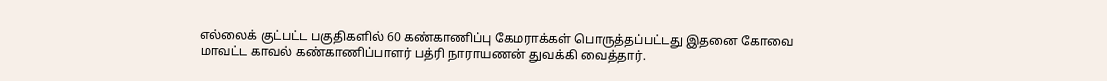எல்லைக் குட்பட்ட பகுதிகளில் 60 கண்காணிப்பு கேமராக்கள் பொருத்தப்பட்டது இதனை கோவை மாவட்ட காவல் கண்காணிப்பாளர் பத்ரி நாராயணன் துவக்கி வைத்தார்.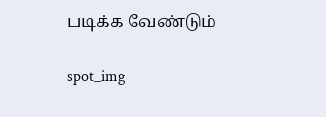படிக்க வேண்டும்

spot_img